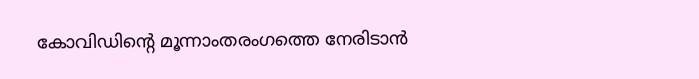കോവിഡിന്‍റെ മൂന്നാംതരംഗത്തെ നേരിടാൻ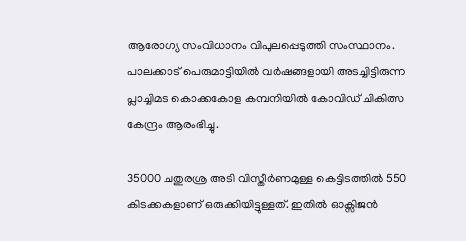ആരോഗ്യ സംവിധാനം വിപുലപ്പെടുത്തി സംസ്ഥാനം. പാലക്കാട് പെരുമാട്ടിയിൽ വർഷങ്ങളായി അടച്ചിട്ടിരുന്ന പ്ലാച്ചിമട കൊക്കകോള കമ്പനിയിൽ കോവിഡ് ചികിത്സ കേന്ദ്രം ആരംഭിച്ചു.

35000 ചതുരശ്ര അടി വിസ്തീർണമുള്ള കെട്ടിടത്തിൽ 550 കിടക്കകളാണ് ഒരുക്കിയിട്ടുള്ളത്. ഇതിൽ ഓക്സിജൻ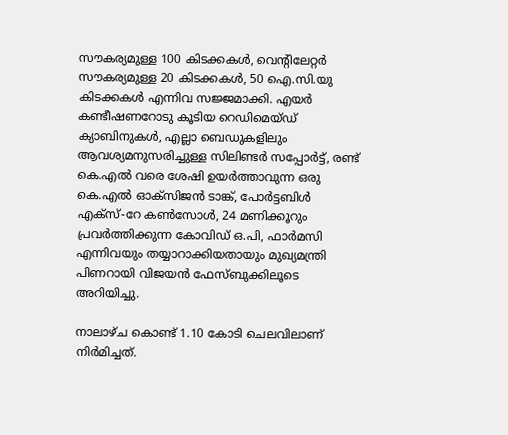സൗകര്യമുള്ള 100 കിടക്കകൾ, വെന്‍റിലേറ്റർ സൗകര്യമുള്ള 20 കിടക്കകൾ, 50 ഐ.സി.യു കിടക്കകൾ എന്നിവ സജ്ജമാക്കി. എയർ കണ്ടീഷണറോടു കൂടിയ റെഡിമെയ്ഡ് ക്യാബിനുകൾ, എല്ലാ ബെഡുകളിലും ആവശ്യമനുസരിച്ചുള്ള സിലിണ്ടര്‍ സപ്പോര്‍ട്ട്, രണ്ട് കെ.എല്‍ വരെ ശേഷി ഉയര്‍ത്താവുന്ന ഒരു കെ.എല്‍ ഓക്സിജന്‍ ടാങ്ക്, പോര്‍ട്ടബിള്‍ എക്സ്-റേ കണ്‍സോള്‍, 24 മണിക്കൂറും പ്രവര്‍ത്തിക്കുന്ന കോവിഡ് ഒ.പി, ഫാർമസി എന്നിവയും തയ്യാറാക്കിയതായും മുഖ്യമന്ത്രി പിണറായി വിജയൻ ഫേസ്ബുക്കിലൂടെ അറിയിച്ചു.

നാലാഴ്ച കൊണ്ട് 1.10 കോടി ചെലവിലാണ് നിർമിച്ചത്.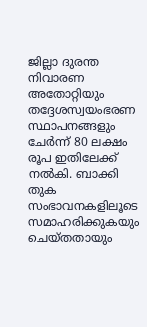ജില്ലാ ദുരന്ത നിവാരണ അതോറ്റിയും തദ്ദേശസ്വയംഭരണ സ്ഥാപനങ്ങളും ചേർന്ന് 80 ലക്ഷം രൂപ ഇതിലേക്ക് നൽകി. ബാക്കി തുക സംഭാവനകളിലൂടെ സമാഹരിക്കുകയും ചെയ്തതായും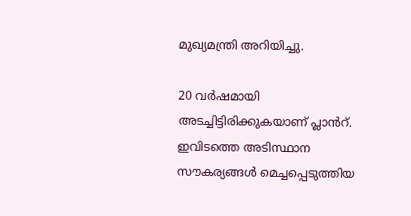മുഖ്യമന്ത്രി അറിയിച്ചു.

20 വർഷമായി അടച്ചിട്ടിരിക്കുകയാണ് പ്ലാൻറ്. ഇവിടത്തെ അടിസ്ഥാന സൗകര്യങ്ങൾ മെച്ചപ്പെടുത്തിയ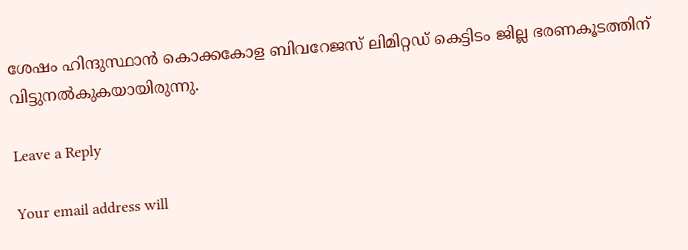ശേഷം ഹിന്ദുസ്ഥാൻ കൊക്കകോള ബിവറേജസ് ലിമിറ്റഡ് കെട്ടിടം ജില്ല ഭരണകൂടത്തിന് വിട്ടുനൽകുകയായിരുന്നു.

Leave a Reply

Your email address will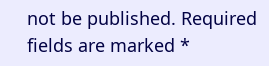not be published. Required fields are marked *